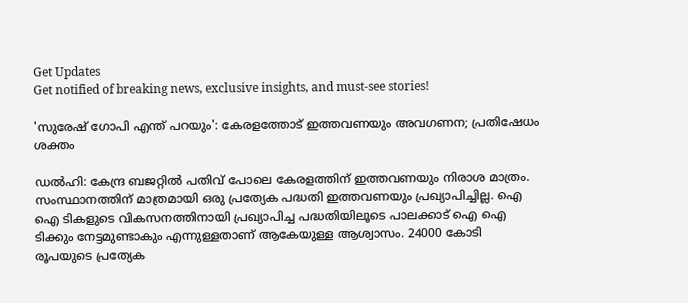Get Updates
Get notified of breaking news, exclusive insights, and must-see stories!

'സുരേഷ് ഗോപി എന്ത് പറയും': കേരളത്തോട് ഇത്തവണയും അവഗണന; പ്രതിഷേധം ശക്തം

ഡല്‍ഹി: കേന്ദ്ര ബജറ്റില്‍ പതിവ് പോലെ കേരളത്തിന് ഇത്തവണയും നിരാശ മാത്രം. സംസ്ഥാനത്തിന് മാത്രമായി ഒരു പ്രത്യേക പദ്ധതി ഇത്തവണയും പ്രഖ്യാപിച്ചില്ല. ഐ ഐ ടികളുടെ വികസനത്തിനായി പ്രഖ്യാപിച്ച പദ്ധതിയിലൂടെ പാലക്കാട് ഐ ഐ ടിക്കും നേട്ടമുണ്ടാകും എന്നുള്ളതാണ് ആകേയുള്ള ആശ്വാസം. 24000 കോടി രൂപയുടെ പ്രത്യേക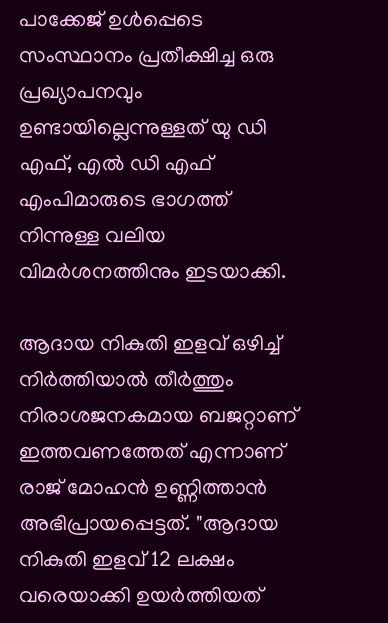പാക്കേജ് ഉള്‍പ്പെടെ സംസ്ഥാനം പ്രതീക്ഷിച്ച ഒരു പ്രഖ്യാപനവും ഉണ്ടായില്ലെന്നുള്ളത് യു ഡി എഫ്, എല്‍ ഡി എഫ് എംപിമാരുടെ ഭാഗത്ത് നിന്നുള്ള വലിയ വിമർശനത്തിനും ഇടയാക്കി.

ആദായ നികുതി ഇളവ് ഒഴിച്ച് നിർത്തിയാല്‍ തീർത്തും നിരാശജനകമായ ബജറ്റാണ് ഇത്തവണത്തേത് എന്നാണ് രാജ് മോഹന്‍ ഉണ്ണിത്താന്‍ അഭിപ്രായപ്പെട്ടത്. "ആദായ നികുതി ഇളവ് 12 ലക്ഷം വരെയാക്കി ഉയർത്തിയത്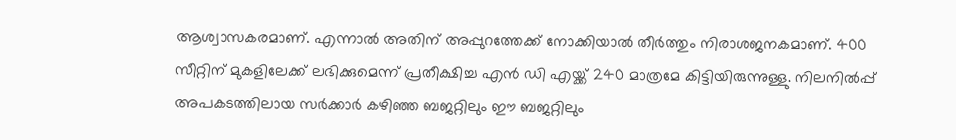ആശ്വാസകരമാണ്. എന്നാല്‍ അതിന് അപ്പുറത്തേക്ക് നോക്കിയാല്‍ തീർത്തും നിരാശജനകമാണ്. 400 സീറ്റിന് മുകളിലേക്ക് ലഭിക്കുമെന്ന് പ്രതീക്ഷിച്ച എന്‍ ഡി എയ്ക്ക് 240 മാത്രമേ കിട്ടിയിരുന്നുള്ളു. നിലനില്‍പ്പ് അപകടത്തിലായ സർക്കാർ കഴിഞ്ഞ ബജറ്റിലും ഈ ബജറ്റിലും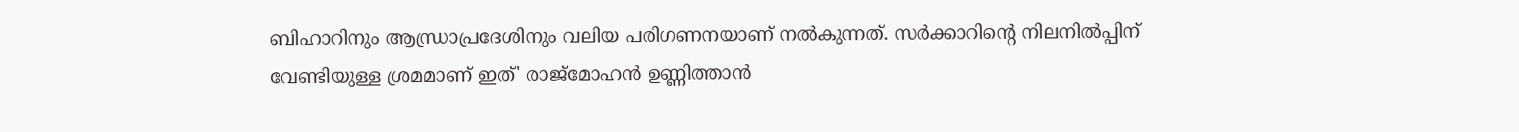ബിഹാറിനും ആന്ധ്രാപ്രദേശിനും വലിയ പരിഗണനയാണ് നല്‍കുന്നത്. സർക്കാറിന്റെ നിലനില്‍പ്പിന് വേണ്ടിയുള്ള ശ്രമമാണ് ഇത്' രാജ്മോഹന്‍ ഉണ്ണിത്താന്‍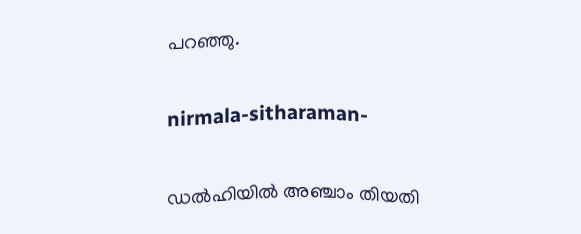പറഞ്ഞു.

nirmala-sitharaman-

ഡല്‍ഹിയില്‍ അഞ്ചാം തിയതി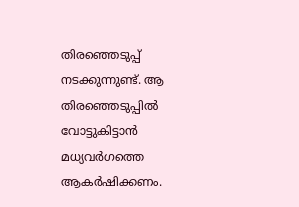തിരഞ്ഞെടുപ്പ് നടക്കുന്നുണ്ട്. ആ തിരഞ്ഞെടുപ്പില്‍ വോട്ടുകിട്ടാന്‍ മധ്യവർഗത്തെ ആകർഷിക്കണം.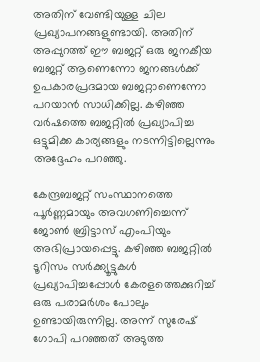അതിന് വേണ്ടിയുള്ള ചില പ്രഖ്യാപനങ്ങളുണ്ടായി. അതിന് അപ്പുറത്ത് ഈ ബജറ്റ് ഒരു ജനകീയ ബജറ്റ് ആണെന്നോ ജനങ്ങള്‍ക്ക് ഉപകാരപ്രദമായ ബജറ്റാണെന്നോ പറയാന്‍ സാധിക്കില്ല. കഴിഞ്ഞ വർഷത്തെ ബജറ്റില്‍ പ്രഖ്യാപിച്ച ഒട്ടുമിക്ക കാര്യങ്ങളും നടന്നിട്ടില്ലെന്നും അദ്ദേഹം പറഞ്ഞു.

കേന്ദ്രബജറ്റ് സംസ്ഥാനത്തെ പൂർണ്ണമായും അവഗണിച്ചെന്ന് ജോണ്‍ ബ്രിട്ടാസ് എംപിയും അഭിപ്രായപ്പെട്ടു. കഴിഞ്ഞ ബജറ്റില്‍ ടൂറിസം സർക്ക്യൂട്ടുകള്‍ പ്രഖ്യാപിച്ചപ്പോള്‍ കേരളത്തെക്കുറിച്ച് ഒരു പരാമർശം പോലും ഉണ്ടായിരുന്നില്ല. അന്ന് സുരേഷ് ഗോപി പറഞ്ഞത് അടുത്ത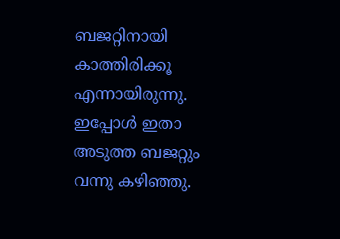ബജറ്റിനായി കാത്തിരിക്കൂ എന്നായിരുന്നു. ഇപ്പോള്‍ ഇതാ അടുത്ത ബജറ്റും വന്നു കഴിഞ്ഞു.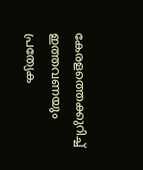കേരളത്തെക്കുറിച്ച് ഇത്തവണയും പ്രത്യേക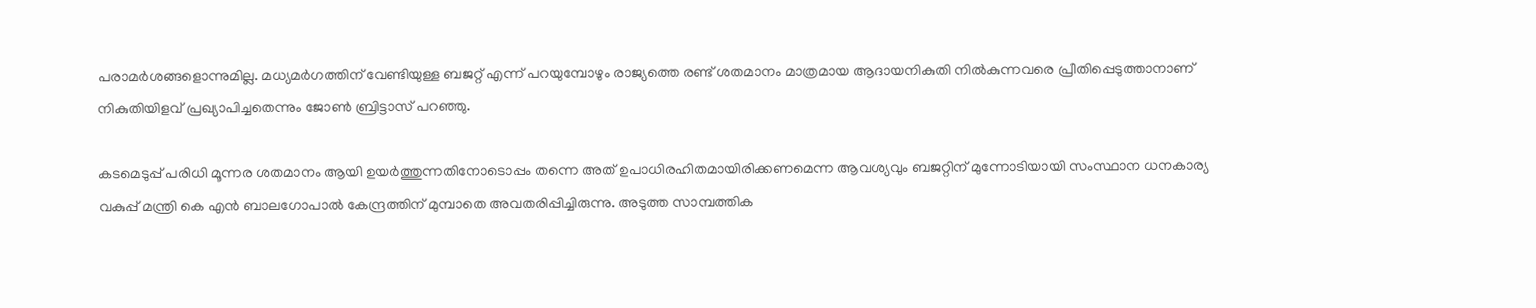പരാമർശങ്ങളൊന്നുമില്ല. മധ്യമർഗത്തിന് വേണ്ടിയുള്ള ബജറ്റ് എന്ന് പറയുമ്പോഴും രാജ്യത്തെ രണ്ട് ശതമാനം മാത്രമായ ആദായനികുതി നിൽകുന്നവരെ പ്രീതിപ്പെടുത്താനാണ് നികുതിയിളവ് പ്രഖ്യാപിച്ചതെന്നും ജോണ്‍ ബ്രിട്ടാസ് പറഞ്ഞു.

കടമെടുപ്പ് പരിധി മൂന്നര ശതമാനം ആയി ഉയര്‍ത്തുന്നതിനോടൊപ്പം തന്നെ അത് ഉപാധിരഹിതമായിരിക്കണമെന്ന ആവശ്യവും ബജറ്റിന് മുന്നോടിയായി സംസ്ഥാന ധനകാര്യ വകുപ്പ് മന്ത്രി കെ എന്‍ ബാലഗോപാല്‍ കേന്ദ്രത്തിന് മുമ്പാതെ അവതരിപ്പിച്ചിരുന്നു. അടുത്ത സാമ്പത്തിക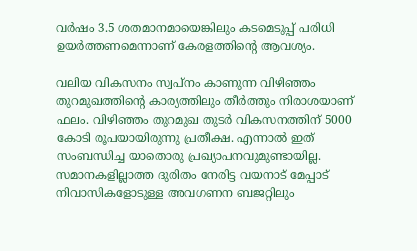വര്‍ഷം 3.5 ശതമാനമായെങ്കിലും കടമെടുപ്പ് പരിധി ഉയര്‍ത്തണമെന്നാണ് കേരളത്തിന്‍റെ ആവശ്യം.

വലിയ വികസനം സ്വപ്നം കാണുന്ന വിഴിഞ്ഞം തുറമുഖത്തിന്റെ കാര്യത്തിലും തീർത്തും നിരാശയാണ് ഫലം. വിഴിഞ്ഞം തുറമുഖ തുടർ വികസനത്തിന് 5000 കോടി രൂപയായിരുന്നു പ്രതീക്ഷ. എന്നാല്‍ ഇത് സംബന്ധിച്ച യാതൊരു പ്രഖ്യാപനവുമുണ്ടായില്ല. സമാനകളില്ലാത്ത ദുരിതം നേരിട്ട വയനാട് മേപ്പാട് നിവാസികളോടുള്ള അവഗണന ബജറ്റിലും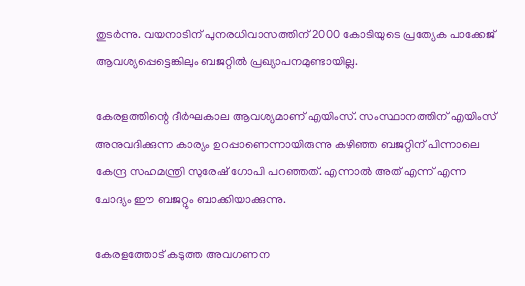തുടർന്നു. വയനാടിന് പുനരധിവാസത്തിന് 2000 കോടിയുടെ പ്രത്യേക പാക്കേജ് ആവശ്യപ്പെട്ടെങ്കിലും ബജറ്റില്‍ പ്രഖ്യാപനമുണ്ടായില്ല.

കേരളത്തിന്റെ ദീർഘകാല ആവശ്യമാണ് എയിംസ്. സംസ്ഥാനത്തിന് എയിംസ് അനുവദിക്കുന്ന കാര്യം ഉറപ്പാണെന്നായിരുന്നു കഴിഞ്ഞ ബജറ്റിന് പിന്നാലെ കേന്ദ്ര സഹമന്ത്രി സുരേഷ് ഗോപി പറഞ്ഞത്. എന്നാല്‍ അത് എന്ന് എന്ന ചോദ്യം ഈ ബജറ്റും ബാക്കിയാക്കുന്നു.

കേരളത്തോട് കടുത്ത അവഗണന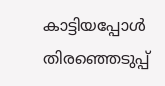കാട്ടിയപ്പോള്‍ തിരഞ്ഞെടുപ്പ്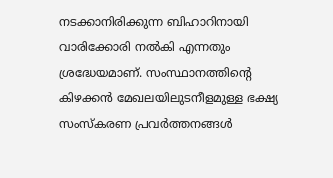നടക്കാനിരിക്കുന്ന ബിഹാറിനായി വാരിക്കോരി നല്‍കി എന്നതും ശ്രദ്ധേയമാണ്. സംസ്ഥാനത്തിന്റെ കിഴക്കന്‍ മേഖലയിലുടനീളമുള്ള ഭക്ഷ്യ സംസ്‌കരണ പ്രവര്‍ത്തനങ്ങള്‍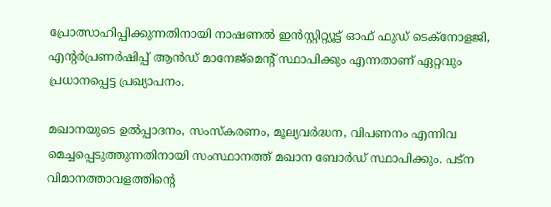പ്രോത്സാഹിപ്പിക്കുന്നതിനായി നാഷണല്‍ ഇന്‍സ്റ്റിറ്റ്യൂട്ട് ഓഫ് ഫുഡ് ടെക്നോളജി, എന്റര്‍പ്രണര്‍ഷിപ്പ് ആന്‍ഡ് മാനേജ്മെന്റ് സ്ഥാപിക്കും എന്നതാണ് ഏറ്റവും പ്രധാനപ്പെട്ട പ്രഖ്യാപനം.

മഖാനയുടെ ഉല്‍പ്പാദനം, സംസ്‌കരണം, മൂല്യവര്‍ദ്ധന, വിപണനം എന്നിവ മെച്ചപ്പെടുത്തുന്നതിനായി സംസ്ഥാനത്ത് മഖാന ബോര്‍ഡ് സ്ഥാപിക്കും. പട്ന വിമാനത്താവളത്തിന്റെ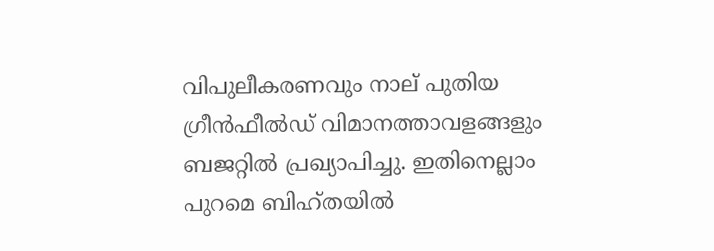വിപുലീകരണവും നാല് പുതിയ ഗ്രീന്‍ഫീല്‍ഡ് വിമാനത്താവളങ്ങളും ബജറ്റില്‍ പ്രഖ്യാപിച്ചു. ഇതിനെല്ലാം പുറമെ ബിഹ്തയില്‍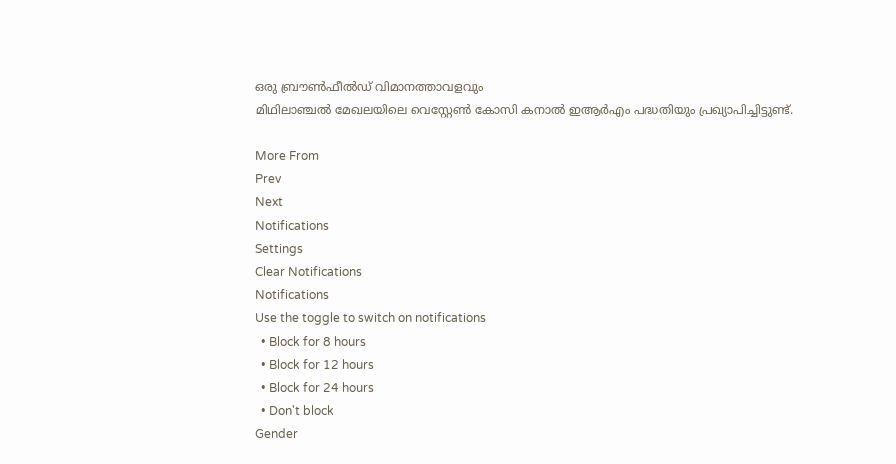ഒരു ബ്രൗണ്‍ഫീല്‍ഡ് വിമാനത്താവളവും
മിഥിലാഞ്ചല്‍ മേഖലയിലെ വെസ്റ്റേണ്‍ കോസി കനാല്‍ ഇആര്‍എം പദ്ധതിയും പ്രഖ്യാപിച്ചിട്ടുണ്ട്.

More From
Prev
Next
Notifications
Settings
Clear Notifications
Notifications
Use the toggle to switch on notifications
  • Block for 8 hours
  • Block for 12 hours
  • Block for 24 hours
  • Don't block
Gender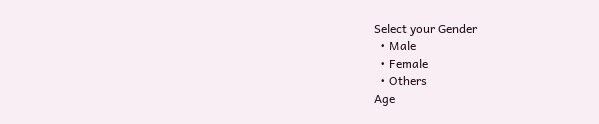Select your Gender
  • Male
  • Female
  • Others
Age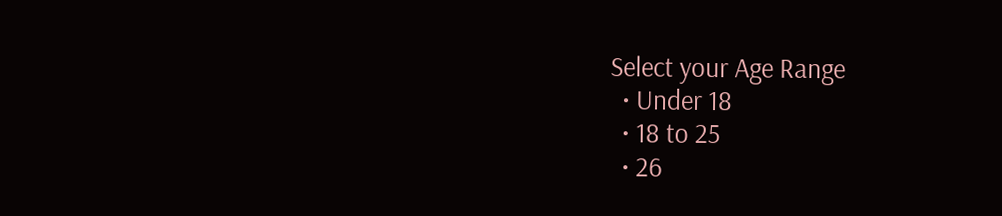Select your Age Range
  • Under 18
  • 18 to 25
  • 26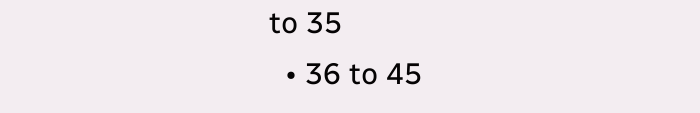to 35
  • 36 to 45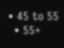• 45 to 55
  • 55+